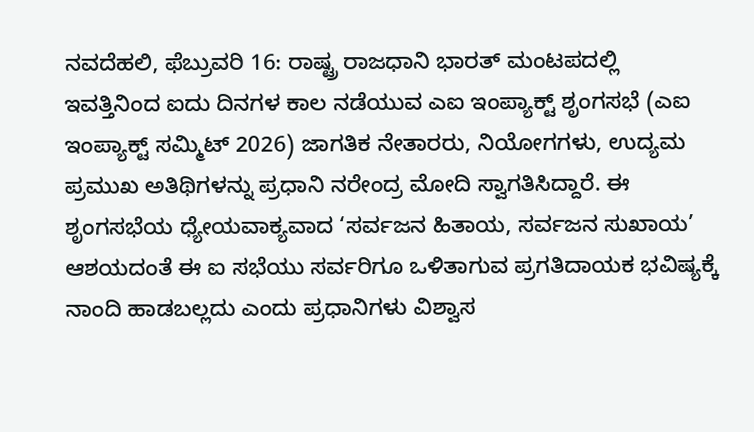ನವದೆಹಲಿ, ಫೆಬ್ರುವರಿ 16: ರಾಷ್ಟ್ರ ರಾಜಧಾನಿ ಭಾರತ್ ಮಂಟಪದಲ್ಲಿ ಇವತ್ತಿನಿಂದ ಐದು ದಿನಗಳ ಕಾಲ ನಡೆಯುವ ಎಐ ಇಂಪ್ಯಾಕ್ಟ್ ಶೃಂಗಸಭೆ (ಎಐ ಇಂಪ್ಯಾಕ್ಟ್ ಸಮ್ಮಿಟ್ 2026) ಜಾಗತಿಕ ನೇತಾರರು, ನಿಯೋಗಗಳು, ಉದ್ಯಮ ಪ್ರಮುಖ ಅತಿಥಿಗಳನ್ನು ಪ್ರಧಾನಿ ನರೇಂದ್ರ ಮೋದಿ ಸ್ವಾಗತಿಸಿದ್ದಾರೆ. ಈ ಶೃಂಗಸಭೆಯ ಧ್ಯೇಯವಾಕ್ಯವಾದ ‘ಸರ್ವಜನ ಹಿತಾಯ, ಸರ್ವಜನ ಸುಖಾಯ’ ಆಶಯದಂತೆ ಈ ಐ ಸಭೆಯು ಸರ್ವರಿಗೂ ಒಳಿತಾಗುವ ಪ್ರಗತಿದಾಯಕ ಭವಿಷ್ಯಕ್ಕೆ ನಾಂದಿ ಹಾಡಬಲ್ಲದು ಎಂದು ಪ್ರಧಾನಿಗಳು ವಿಶ್ವಾಸ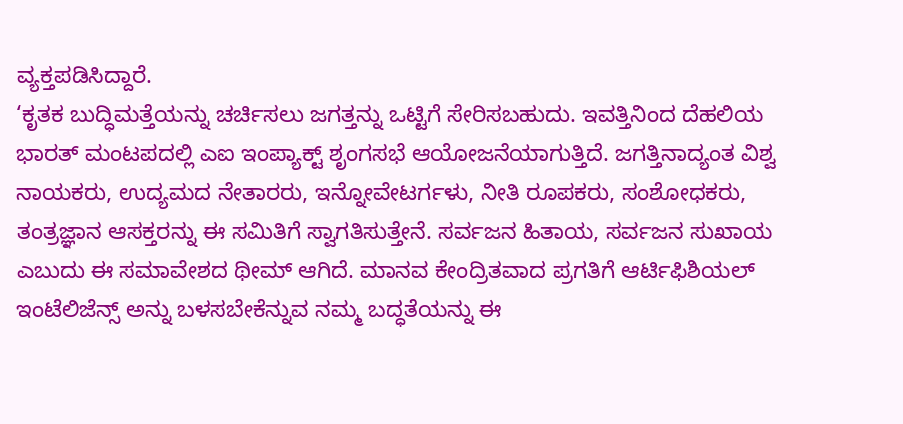ವ್ಯಕ್ತಪಡಿಸಿದ್ದಾರೆ.
‘ಕೃತಕ ಬುದ್ಧಿಮತ್ತೆಯನ್ನು ಚರ್ಚಿಸಲು ಜಗತ್ತನ್ನು ಒಟ್ಟಿಗೆ ಸೇರಿಸಬಹುದು. ಇವತ್ತಿನಿಂದ ದೆಹಲಿಯ ಭಾರತ್ ಮಂಟಪದಲ್ಲಿ ಎಐ ಇಂಪ್ಯಾಕ್ಟ್ ಶೃಂಗಸಭೆ ಆಯೋಜನೆಯಾಗುತ್ತಿದೆ. ಜಗತ್ತಿನಾದ್ಯಂತ ವಿಶ್ವ ನಾಯಕರು, ಉದ್ಯಮದ ನೇತಾರರು, ಇನ್ನೋವೇಟರ್ಗಳು, ನೀತಿ ರೂಪಕರು, ಸಂಶೋಧಕರು, ತಂತ್ರಜ್ಞಾನ ಆಸಕ್ತರನ್ನು ಈ ಸಮಿತಿಗೆ ಸ್ವಾಗತಿಸುತ್ತೇನೆ. ಸರ್ವಜನ ಹಿತಾಯ, ಸರ್ವಜನ ಸುಖಾಯ ಎಬುದು ಈ ಸಮಾವೇಶದ ಥೀಮ್ ಆಗಿದೆ. ಮಾನವ ಕೇಂದ್ರಿತವಾದ ಪ್ರಗತಿಗೆ ಆರ್ಟಿಫಿಶಿಯಲ್ ಇಂಟೆಲಿಜೆನ್ಸ್ ಅನ್ನು ಬಳಸಬೇಕೆನ್ನುವ ನಮ್ಮ ಬದ್ಧತೆಯನ್ನು ಈ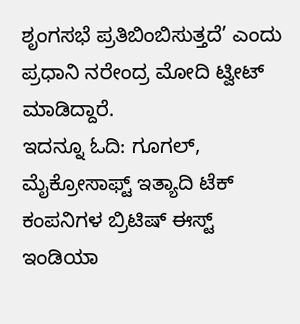ಶೃಂಗಸಭೆ ಪ್ರತಿಬಿಂಬಿಸುತ್ತದೆ’ ಎಂದು ಪ್ರಧಾನಿ ನರೇಂದ್ರ ಮೋದಿ ಟ್ವೀಟ್ ಮಾಡಿದ್ದಾರೆ.
ಇದನ್ನೂ ಓದಿ: ಗೂಗಲ್, ಮೈಕ್ರೋಸಾಫ್ಟ್ ಇತ್ಯಾದಿ ಟೆಕ್ ಕಂಪನಿಗಳ ಬ್ರಿಟಿಷ್ ಈಸ್ಟ್ ಇಂಡಿಯಾ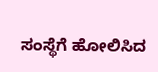ಸಂಸ್ಥೆಗೆ ಹೋಲಿಸಿದ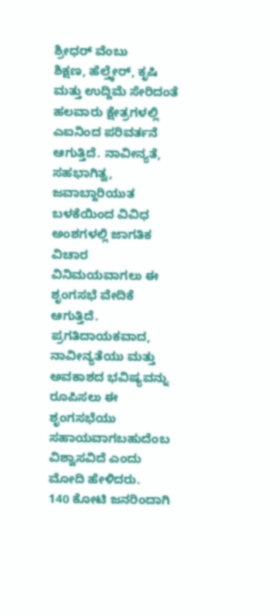ಶ್ರೀಧರ್ ವೆಂಬು
ಶಿಕ್ಷಣ, ಹೆಲ್ತ್ಕೇರ್, ಕೃಷಿ ಮತ್ತು ಉದ್ದಿಮೆ ಸೇರಿದಂತೆ ಹಲವಾರು ಕ್ಷೇತ್ರಗಳಲ್ಲಿ ಎಐನಿಂದ ಪರಿವರ್ತನೆ ಆಗುತ್ತಿದೆ. ನಾವೀನ್ಯತೆ, ಸಹಭಾಗಿತ್ವ, ಜವಾಬ್ದಾರಿಯುತ ಬಳಕೆಯಿಂದ ವಿವಿಧ ಅಂಶಗಳಲ್ಲಿ ಜಾಗತಿಕ ವಿಚಾರ ವಿನಿಮಯವಾಗಲು ಈ ಶೃಂಗಸಭೆ ವೇದಿಕೆ ಆಗುತ್ತಿದೆ. ಪ್ರಗತಿದಾಯಕವಾದ, ನಾವೀನ್ಯತೆಯು ಮತ್ತು ಅವಕಾಶದ ಭವಿಷ್ಯವನ್ನು ರೂಪಿಸಲು ಈ ಶೃಂಗಸಭೆಯು ಸಹಾಯವಾಗಬಹುದೆಂಬ ವಿಶ್ವಾಸವಿದೆ ಎಂದು ಮೋದಿ ಹೇಳಿದರು.
140 ಕೋಟಿ ಜನರಿಂದಾಗಿ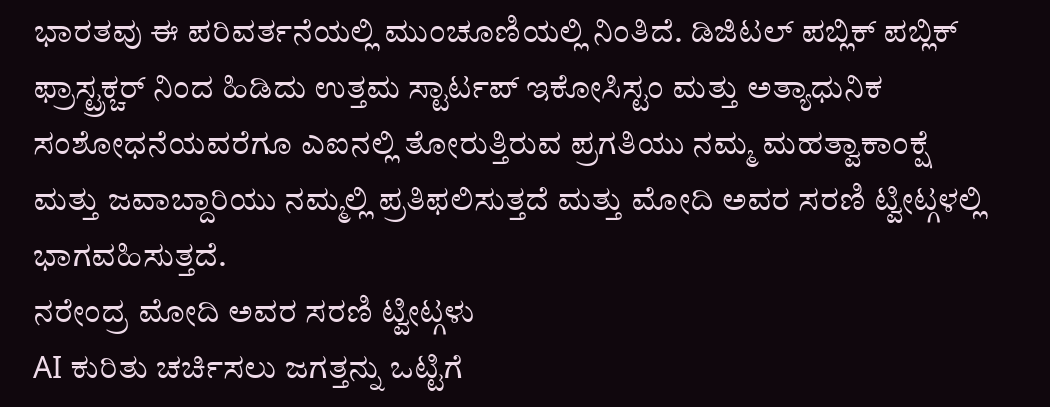ಭಾರತವು ಈ ಪರಿವರ್ತನೆಯಲ್ಲಿ ಮುಂಚೂಣಿಯಲ್ಲಿ ನಿಂತಿದೆ. ಡಿಜಿಟಲ್ ಪಬ್ಲಿಕ್ ಪಬ್ಲಿಕ್ ಫ್ರಾಸ್ಟ್ರಕ್ಚರ್ ನಿಂದ ಹಿಡಿದು ಉತ್ತಮ ಸ್ಟಾರ್ಟಪ್ ಇಕೋಸಿಸ್ಟಂ ಮತ್ತು ಅತ್ಯಾಧುನಿಕ ಸಂಶೋಧನೆಯವರೆಗೂ ಎಐನಲ್ಲಿ ತೋರುತ್ತಿರುವ ಪ್ರಗತಿಯು ನಮ್ಮ ಮಹತ್ವಾಕಾಂಕ್ಷೆ ಮತ್ತು ಜವಾಬ್ದಾರಿಯು ನಮ್ಮಲ್ಲಿ ಪ್ರತಿಫಲಿಸುತ್ತದೆ ಮತ್ತು ಮೋದಿ ಅವರ ಸರಣಿ ಟ್ವೀಟ್ಗಳಲ್ಲಿ ಭಾಗವಹಿಸುತ್ತದೆ.
ನರೇಂದ್ರ ಮೋದಿ ಅವರ ಸರಣಿ ಟ್ವೀಟ್ಗಳು
AI ಕುರಿತು ಚರ್ಚಿಸಲು ಜಗತ್ತನ್ನು ಒಟ್ಟಿಗೆ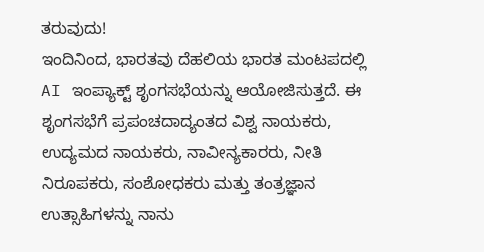ತರುವುದು!
ಇಂದಿನಿಂದ, ಭಾರತವು ದೆಹಲಿಯ ಭಾರತ ಮಂಟಪದಲ್ಲಿ AI ಇಂಪ್ಯಾಕ್ಟ್ ಶೃಂಗಸಭೆಯನ್ನು ಆಯೋಜಿಸುತ್ತದೆ. ಈ ಶೃಂಗಸಭೆಗೆ ಪ್ರಪಂಚದಾದ್ಯಂತದ ವಿಶ್ವ ನಾಯಕರು, ಉದ್ಯಮದ ನಾಯಕರು, ನಾವೀನ್ಯಕಾರರು, ನೀತಿ ನಿರೂಪಕರು, ಸಂಶೋಧಕರು ಮತ್ತು ತಂತ್ರಜ್ಞಾನ ಉತ್ಸಾಹಿಗಳನ್ನು ನಾನು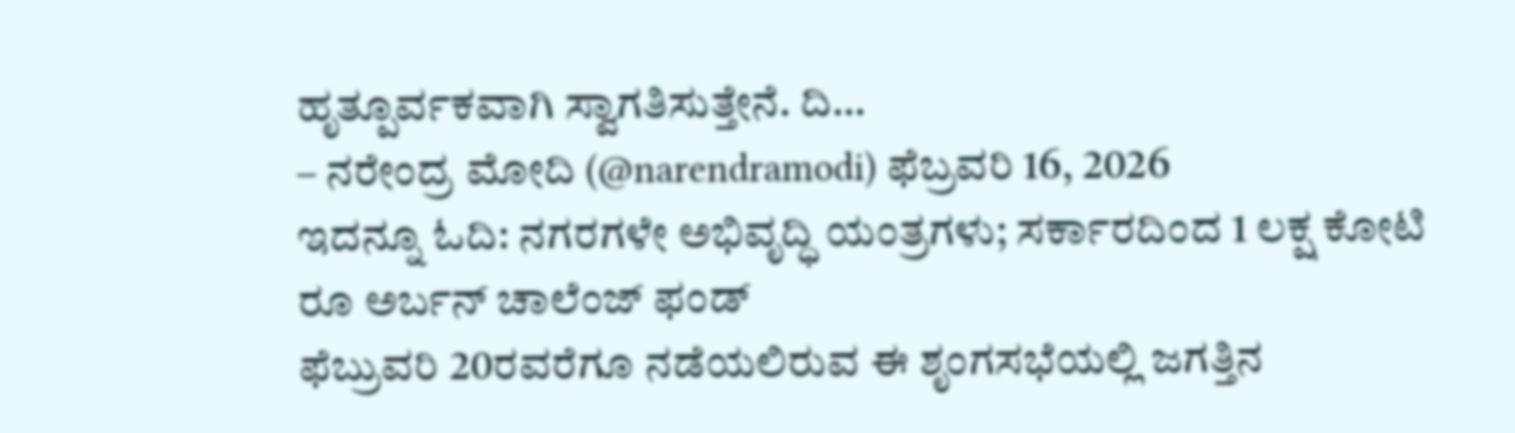ಹೃತ್ಪೂರ್ವಕವಾಗಿ ಸ್ವಾಗತಿಸುತ್ತೇನೆ. ದಿ…
– ನರೇಂದ್ರ ಮೋದಿ (@narendramodi) ಫೆಬ್ರವರಿ 16, 2026
ಇದನ್ನೂ ಓದಿ: ನಗರಗಳೇ ಅಭಿವೃದ್ಧಿ ಯಂತ್ರಗಳು; ಸರ್ಕಾರದಿಂದ 1 ಲಕ್ಷ ಕೋಟಿ ರೂ ಅರ್ಬನ್ ಚಾಲೆಂಜ್ ಫಂಡ್
ಫೆಬ್ರುವರಿ 20ರವರೆಗೂ ನಡೆಯಲಿರುವ ಈ ಶೃಂಗಸಭೆಯಲ್ಲಿ ಜಗತ್ತಿನ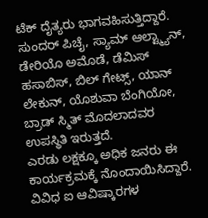ಟೆಕ್ ದೈತ್ಯರು ಭಾಗವಹಿಸುತ್ತಿದ್ದಾರೆ. ಸುಂದರ್ ಪಿಚೈ, ಸ್ಯಾಮ್ ಆಲ್ಟ್ಮ್ಯಾನ್, ಡೇರಿಯೊ ಅಮೊಡೆ, ಡೆಮಿಸ್ ಹಸಾಬಿಸ್, ಬಿಲ್ ಗೇಟ್ಸ್, ಯಾನ್ ಲೇಕುನ್, ಯೊಶುವಾ ಬೆಂಗಿಯೋ, ಬ್ರಾಡ್ ಸ್ಮಿತ್ ಮೊದಲಾದವರ ಉಪಸ್ಥಿತಿ ಇರುತ್ತದೆ.
ಎರಡು ಲಕ್ಷಕ್ಕೂ ಅಧಿಕ ಜನರು ಈ ಕಾರ್ಯಕ್ರಮಕ್ಕೆ ನೊಂದಾಯಿಸಿದ್ದಾರೆ. ವಿವಿಧ ಐ ಆವಿಷ್ಕಾರಗಳ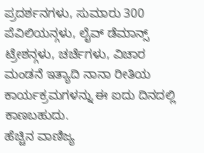ಪ್ರದರ್ಶನಗಳು, ಸುಮಾರು 300 ಪೆವಿಲಿಯನ್ಗಳು, ಲೈವ್ ಡೆಮಾನ್ಸ್ ಟ್ರೇಶನ್ಗಳು, ಚರ್ಚೆಗಳು, ವಿಚಾರ ಮಂಡನೆ ಇತ್ಯಾದಿ ನಾನಾ ರೀತಿಯ ಕಾರ್ಯಕ್ರಮಗಳನ್ನು ಈ ಐದು ದಿನದಲ್ಲಿ ಕಾಣಬಹುದು.
ಹೆಚ್ಚಿನ ವಾಣಿಜ್ಯ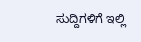ಸುದ್ದಿಗಳಿಗೆ ಇಲ್ಲಿ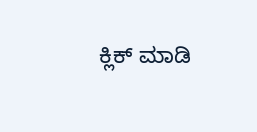ಕ್ಲಿಕ್ ಮಾಡಿ